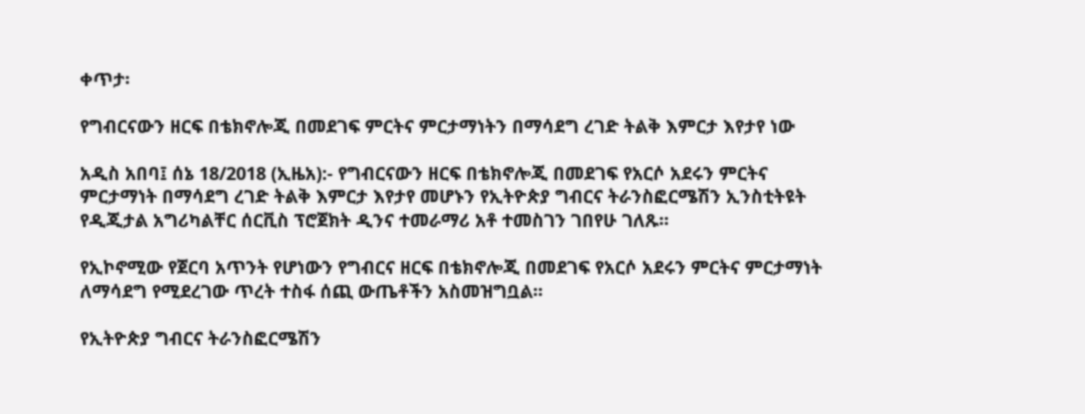ቀጥታ፡

የግብርናውን ዘርፍ በቴክኖሎጂ በመደገፍ ምርትና ምርታማነትን በማሳደግ ረገድ ትልቅ እምርታ እየታየ ነው

አዲስ አበባ፤ ሰኔ 18/2018 (ኢዜአ):- የግብርናውን ዘርፍ በቴክኖሎጂ በመደገፍ የአርሶ አደሩን ምርትና ምርታማነት በማሳደግ ረገድ ትልቅ እምርታ እየታየ መሆኑን የኢትዮጵያ ግብርና ትራንስፎርሜሽን ኢንስቲትዩት የዲጂታል አግሪካልቸር ሰርቪስ ፕሮጀክት ዲንና ተመራማሪ አቶ ተመስገን ገበየሁ ገለጹ፡፡

የኢኮኖሚው የጀርባ አጥንት የሆነውን የግብርና ዘርፍ በቴክኖሎጂ በመደገፍ የአርሶ አደሩን ምርትና ምርታማነት ለማሳደግ የሚደረገው ጥረት ተስፋ ሰጪ ውጤቶችን አስመዝግቧል፡፡

የኢትዮጵያ ግብርና ትራንስፎርሜሽን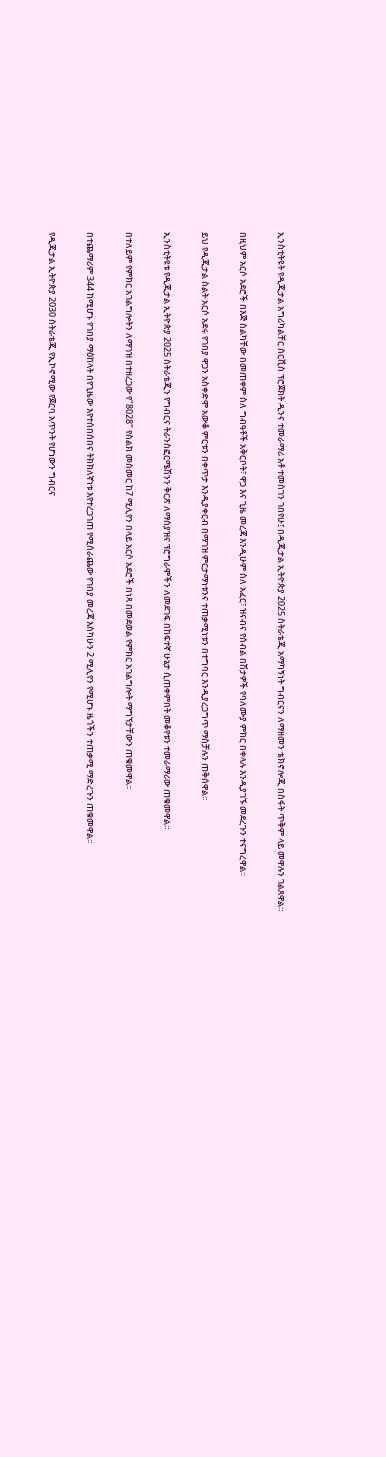ኢንስቲትዩት የዲጂታል አግሪካልቸር ሰርቪስ ፕሮጀክት ዲንና ተመራማሪ አቶ ተመስገን ገበየሁ፤ በዲጂታል ኢትዮጵያ 2025 ስትራቴጂ አማካኝነት ግብርናን ለማዘመን ቴክኖሎጂ በስፋት ጥቅም ላይ መዋሉን ገልጸዋል።

በዚህም አርሶ አደሮች በእጅ ስልካቸው በመጠቀም ስለ ግብዓቶች አቅርቦት፣ ዋጋ እና ጊዜ መረጃ እንዲሁም ስለ አፈር፣ ዝናብና የሰብል በሽታዎች የባለሙያ ምክር በቀላሉ እንዲያገኙ መደረጉን ተናግረዋል፡፡

ይህ የዲጂታል ስልት አርሶ አደሩ የገበያ ዋጋን አስቀድሞ አውቆ ምርቱን በቀጥታ እንዲያቀርብ በማገዝ ምርታማነቱንና ተጠቃሚነቱን በተግባር እንዲያረጋግጥ ማስቻሉን ጠቅሰዋል፡፡

ኢንስቲትዩቱ የዲጂታል ኢትዮጵያ 2025 ስትራቴጂን የግብርና ትራንስፎርሜሽንን ቅርጽ ለማስያዝና ፕሮግራሞችን ለመደገፍ በከፍተኛ ሁኔታ ሲጠቀምበት መቆየቱን ተመራማሪው ጠቁመዋል።

በተለይም የምክር አገልግሎትን ለማገዝ በተዘረጋው የ"8028" የስልክ መስመር ከ7 ሚሊየን በላይ አርሶ አደሮች በነጻ በመደወል የምክር አገልግሎት ማግኘታቸውን ጠቁመዋል፡፡

በተጨማሪም 344 ከሚሆኑ የገበያ ማዕከላት በየጊዜው እየተሰበሰበና ትክክለኛነቱ እየተረጋገጠ የሚሰራጨው የገበያ መረጃ እስካሁን 2 ሚሊየን የሚሆኑ ዜጎችን ተጠቃሚ ማድረጉን ጠቁመዋል፡፡

የዲጂታል ኢትዮጵያ 2030 ስትራቴጂ የኢኮኖሚው የጀርባ አጥንት የሆነውን ግብርና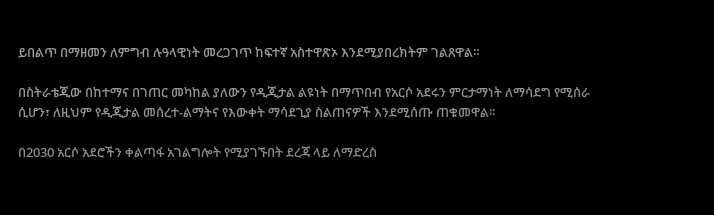ይበልጥ በማዘመን ለምግብ ሉዓላዊነት መረጋገጥ ከፍተኛ አስተዋጽኦ እንደሚያበረክትም ገልጸዋል።

በስትራቴጂው በከተማና በገጠር መካከል ያለውን የዲጂታል ልዩነት በማጥበብ የአርሶ አደሩን ምርታማነት ለማሳደግ የሚሰራ ሲሆን፣ ለዚህም የዲጂታል መሰረተ-ልማትና የእውቀት ማሳደጊያ ስልጠናዎች እንደሚሰጡ ጠቁመዋል፡፡

በ2030 አርሶ አደሮችን ቀልጣፋ አገልግሎት የሚያገኙበት ደረጃ ላይ ለማድረስ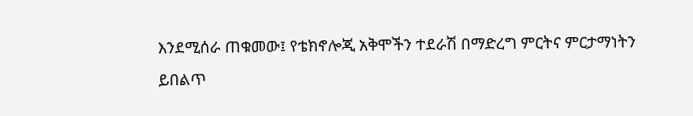እንደሚሰራ ጠቁመው፤ የቴክኖሎጂ አቅሞችን ተደራሽ በማድረግ ምርትና ምርታማነትን ይበልጥ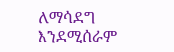ለማሳደግ እንደሚሰራም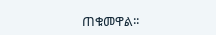ጠቁመዋል፡፡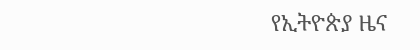የኢትዮጵያ ዜና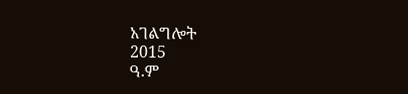አገልግሎት
2015
ዓ.ም